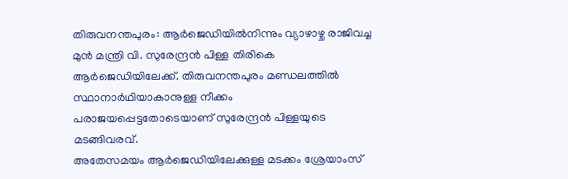തിരുവനന്തപുരം: ആർജെഡിയിൽനിന്നും വ്യാഴാഴ്ച രാജിവച്ച മുൻ മന്ത്രി വി. സുരേന്ദ്രൻ പിള്ള തിരികെ ആർജെഡിയിലേക്ക്. തിരുവനന്തപുരം മണ്ഡലത്തിൽ സ്ഥാനാർഥിയാകാനുള്ള നീക്കം പരാജയപ്പെട്ടതോടെയാണ് സുരേന്ദ്രൻ പിള്ളയുടെ മടങ്ങിവരവ്.
അതേസമയം ആർജെഡിയിലേക്കുള്ള മടക്കം ശ്രേയാംസ്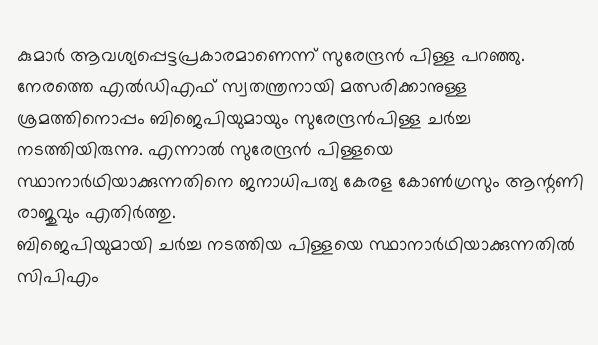കുമാർ ആവശ്യപ്പെട്ടപ്രകാരമാണെന്ന് സുരേന്ദ്രൻ പിള്ള പറഞ്ഞു.
നേരത്തെ എൽഡിഎഫ് സ്വതന്ത്രനായി മത്സരിക്കാനുള്ള ശ്രമത്തിനൊപ്പം ബിജെപിയുമായും സുരേന്ദ്രൻപിള്ള ചർച്ച നടത്തിയിരുന്നു. എന്നാൽ സുരേന്ദ്രൻ പിള്ളയെ സ്ഥാനാർഥിയാക്കുന്നതിനെ ജനാധിപത്യ കേരള കോൺഗ്രസും ആന്റണി രാജുവും എതിർത്തു.
ബിജെപിയുമായി ചർച്ച നടത്തിയ പിള്ളയെ സ്ഥാനാർഥിയാക്കുന്നതിൽ സിപിഎം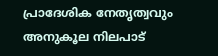പ്രാദേശിക നേതൃത്വവും അനുകൂല നിലപാട്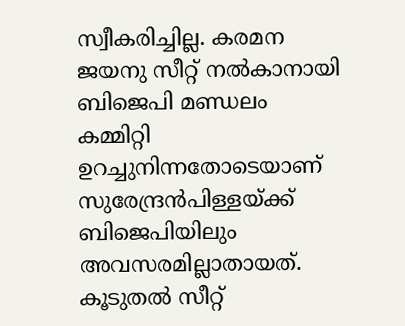സ്വീകരിച്ചില്ല. കരമന ജയനു സീറ്റ് നൽകാനായി ബിജെപി മണ്ഡലം കമ്മിറ്റി ഉറച്ചുനിന്നതോടെയാണ് സുരേന്ദ്രൻപിള്ളയ്ക്ക് ബിജെപിയിലും അവസരമില്ലാതായത്.
കൂടുതൽ സീറ്റ്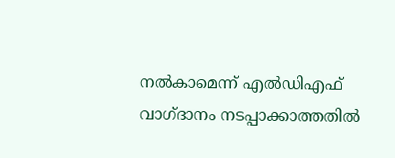നൽകാമെന്ന് എൽഡിഎഫ് വാഗ്ദാനം നടപ്പാക്കാത്തതിൽ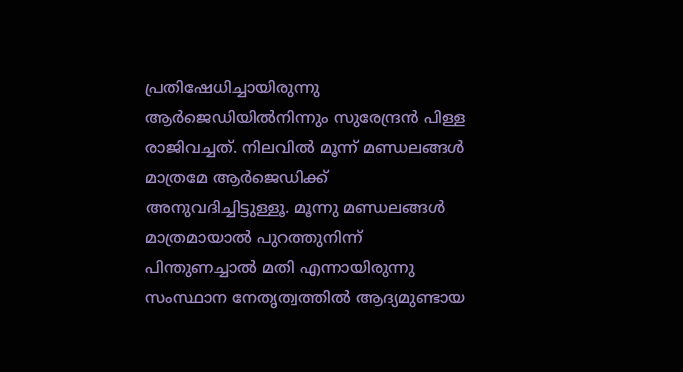പ്രതിഷേധിച്ചായിരുന്നു ആർജെഡിയിൽനിന്നും സുരേന്ദ്രൻ പിള്ള രാജിവച്ചത്. നിലവിൽ മൂന്ന് മണ്ഡലങ്ങൾ മാത്രമേ ആർജെഡിക്ക് അനുവദിച്ചിട്ടുള്ളൂ. മൂന്നു മണ്ഡലങ്ങൾ മാത്രമായാൽ പുറത്തുനിന്ന് പിന്തുണച്ചാൽ മതി എന്നായിരുന്നു സംസ്ഥാന നേതൃത്വത്തിൽ ആദ്യമുണ്ടായ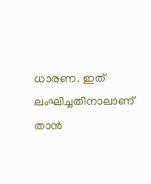ധാരണ. ഇത് ലംഘിച്ചതിനാലാണ് താൻ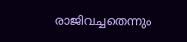രാജിവച്ചതെന്നും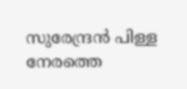സുരേന്ദ്രൻ പിള്ള നേരത്തെ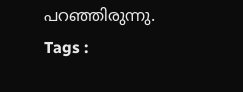പറഞ്ഞിരുന്നു.
Tags :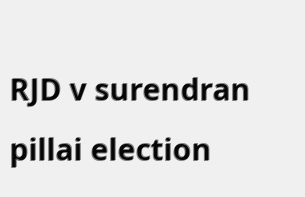RJD v surendran pillai election